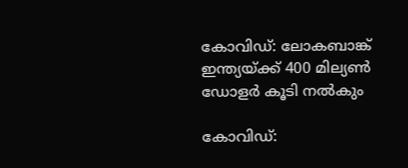കോവിഡ്: ലോകബാങ്ക് ഇന്ത്യയ്ക്ക് 400 മില്യൺ ഡോളർ കൂടി നൽകും

കോവിഡ്: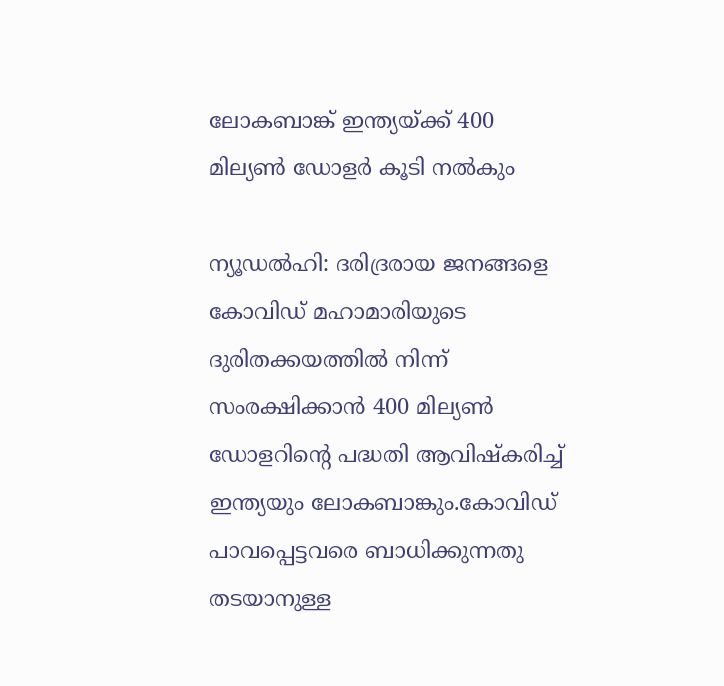ലോകബാങ്ക് ഇന്ത്യയ്ക്ക് 400 മില്യൺ ഡോളർ കൂടി നൽകും

ന്യൂഡല്‍ഹി: ദരിദ്രരായ ജനങ്ങളെ കോവിഡ് മഹാമാരിയുടെ ദുരിതക്കയത്തിൽ നിന്ന് സംരക്ഷിക്കാന്‍ 400 മില്യണ്‍ ഡോളറിന്റെ പദ്ധതി ആവിഷ്കരിച്ച്‌ ഇന്ത്യയും ലോകബാങ്കും.കോവിഡ് പാവപ്പെട്ടവരെ ബാധിക്കുന്നതു തടയാനുള്ള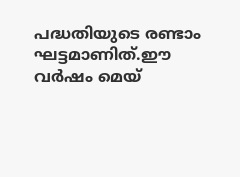പദ്ധതിയുടെ രണ്ടാം ഘട്ടമാണിത്.ഈ വര്‍ഷം മെയ്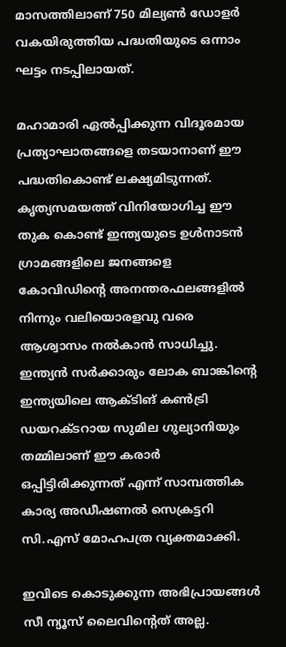മാസത്തിലാണ് 750 മില്യണ്‍ ഡോളര്‍ വകയിരുത്തിയ പദ്ധതിയുടെ ഒന്നാം ഘട്ടം നടപ്പിലായത്.

മഹാമാരി ഏല്‍പ്പിക്കുന്ന വിദൂരമായ പ്രത്യാഘാതങ്ങളെ തടയാനാണ് ഈ പദ്ധതികൊണ്ട് ലക്ഷ്യമിടുന്നത്. കൃത്യസമയത്ത് വിനിയോഗിച്ച ഈ തുക കൊണ്ട് ഇന്ത്യയുടെ ഉള്‍നാടന്‍ ഗ്രാമങ്ങളിലെ ജനങ്ങളെ കോവിഡിന്റെ അനന്തരഫലങ്ങളില്‍ നിന്നും വലിയൊരളവു വരെ ആശ്വാസം നൽകാൻ സാധിച്ചു. ഇന്ത്യന്‍ സര്‍ക്കാരും ലോക ബാങ്കിന്റെ ഇന്ത്യയിലെ ആക്ടിങ് കണ്‍ട്രി ഡയറക്ടറായ സുമില ഗുല്യാനിയും തമ്മിലാണ് ഈ കരാര്‍ ഒപ്പിട്ടിരിക്കുന്നത് എന്ന് സാമ്പത്തിക കാര്യ അഡീഷണല്‍ സെക്രട്ടറി സി.എസ് മോഹപത്ര വ്യക്തമാക്കി.

ഇവിടെ കൊടുക്കുന്ന അഭിപ്രായങ്ങള്‍ സീ ന്യൂസ് ലൈവിന്റെത് അല്ല.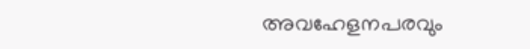അവഹേളനപരവും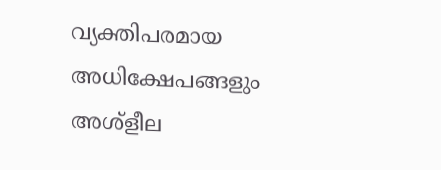വ്യക്തിപരമായ അധിക്ഷേപങ്ങളും അശ്‌ളീല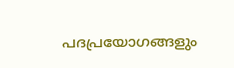പദപ്രയോഗങ്ങളും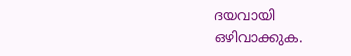ദയവായി ഒഴിവാക്കുക.